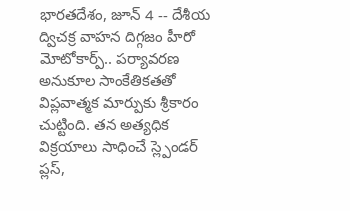భారతదేశం, జూన్ 4 -- దేశీయ ద్విచక్ర వాహన దిగ్గజం హీరో మోటోకార్ప్.. పర్యావరణ అనుకూల సాంకేతికతతో విప్లవాత్మక మార్పుకు శ్రీకారం చుట్టింది. తన అత్యధిక విక్రయాలు సాధించే స్ల్పెండర్ ప్లస్,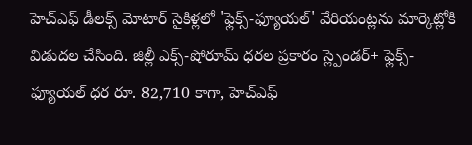హెచ్ఎఫ్ డీలక్స్ మోటార్ సైకిళ్లలో 'ఫ్లెక్స్-ఫ్యూయల్' వేరియంట్లను మార్కెట్లోకి విడుదల చేసింది. జిల్లీ ఎక్స్-షోరూమ్ ధరల ప్రకారం స్ల్పెండర్+ ఫ్లెక్స్-ఫ్యూయల్ ధర రూ. 82,710 కాగా, హెచ్ఎఫ్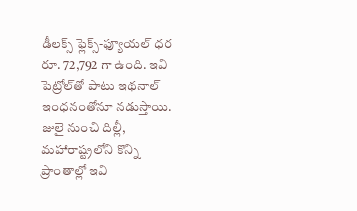డీలక్స్ ఫ్లెక్స్-ఫ్యూయల్ ధర రూ. 72,792 గా ఉంది. ఇవి పెట్రోల్‌తో పాటు ఇథనాల్ ఇంధనంతోనూ నడుస్తాయి. జులై నుంచి దిల్లీ, మహారాష్ట్రలోని కొన్ని ప్రాంతాల్లో ఇవి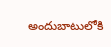అందుబాటులోకి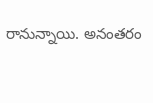రానున్నాయి. అనంతరం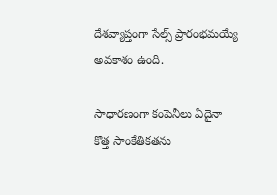దేశవ్యాప్తంగా సేల్స్ ప్రారంభమయ్యే అవకాశం ఉంది.

సాధారణంగా కంపెనీలు ఏదైనా కొత్త సాంకేతికతను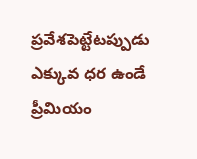ప్రవేశపెట్టేటప్పుడు ఎక్కువ ధర ఉండే ప్రీమియం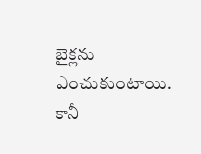బైక్లను ఎంచుకుంటాయి. కానీ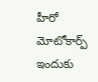హీరో మోటోకార్ప్ ఇందుకు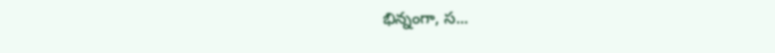భిన్నంగా, స...